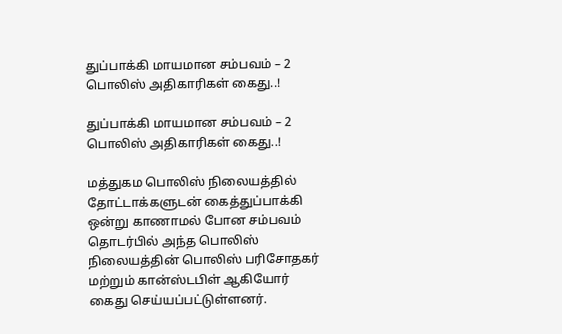துப்பாக்கி மாயமான சம்பவம் – 2 பொலிஸ் அதிகாரிகள் கைது..!

துப்பாக்கி மாயமான சம்பவம் – 2 பொலிஸ் அதிகாரிகள் கைது..!

மத்துகம பொலிஸ் நிலையத்தில் தோட்டாக்களுடன் கைத்துப்பாக்கி ஒன்று காணாமல் போன சம்பவம் தொடர்பில் அந்த பொலிஸ் நிலையத்தின் பொலிஸ் பரிசோதகர் மற்றும் கான்ஸ்டபிள் ஆகியோர் கைது செய்யப்பட்டுள்ளனர்.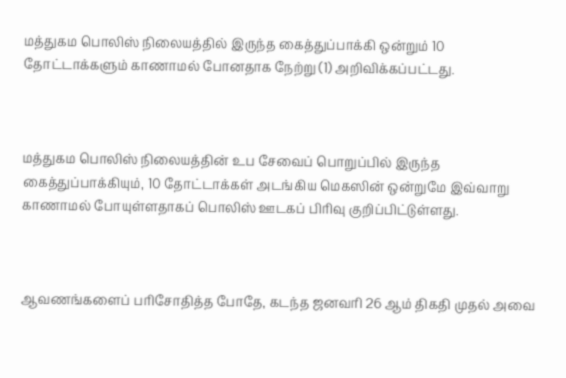மத்துகம பொலிஸ் நிலையத்தில் இருந்த கைத்துப்பாக்கி ஒன்றும் 10 தோட்டாக்களும் காணாமல் போனதாக நேற்று (1) அறிவிக்கப்பட்டது.



மத்துகம பொலிஸ் நிலையத்தின் உப சேவைப் பொறுப்பில் இருந்த கைத்துப்பாக்கியும், 10 தோட்டாக்கள் அடங்கிய மெகஸின் ஒன்றுமே இவ்வாறு காணாமல் போயுள்ளதாகப் பொலிஸ் ஊடகப் பிரிவு குறிப்பிட்டுள்ளது.



ஆவணங்களைப் பரிசோதித்த போதே, கடந்த ஜனவரி 26 ஆம் திகதி முதல் அவை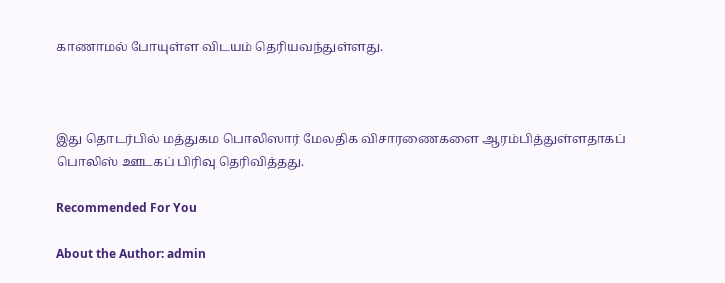காணாமல் போயுள்ள விடயம் தெரியவந்துள்ளது.



இது தொடர்பில் மத்துகம பொலிஸார் மேலதிக விசாரணைகளை ஆரம்பித்துள்ளதாகப் பொலிஸ் ஊடகப் பிரிவு தெரிவித்தது.

Recommended For You

About the Author: admin